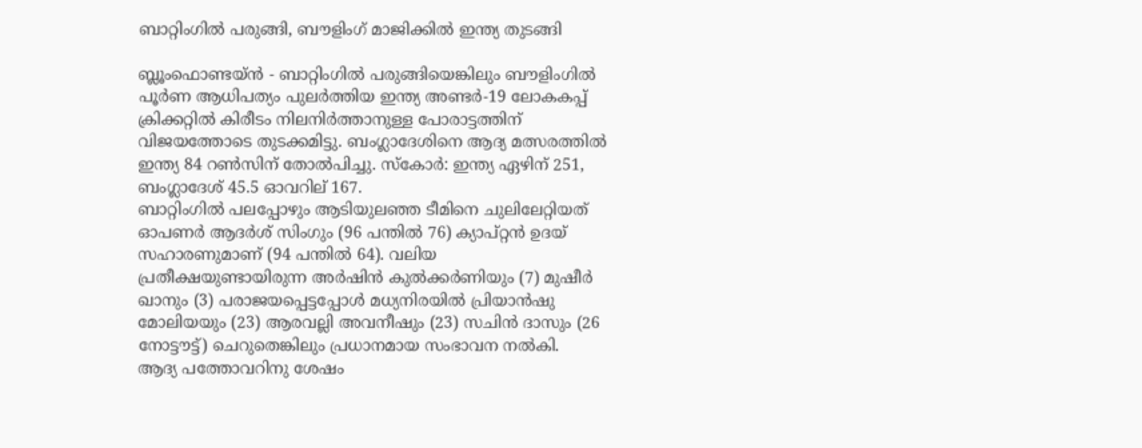ബാറ്റിംഗില്‍ പരുങ്ങി, ബൗളിംഗ് മാജിക്കില്‍ ഇന്ത്യ തുടങ്ങി

ബ്ലൂംഫൊണ്ടയ്ന്‍ - ബാറ്റിംഗില്‍ പരുങ്ങിയെങ്കിലും ബൗളിംഗില്‍ പൂര്‍ണ ആധിപത്യം പുലര്‍ത്തിയ ഇന്ത്യ അണ്ടര്‍-19 ലോകകപ്പ് ക്രിക്കറ്റില്‍ കിരീടം നിലനിര്‍ത്താനുള്ള പോരാട്ടത്തിന് വിജയത്തോടെ തുടക്കമിട്ടു. ബംഗ്ലാദേശിനെ ആദ്യ മത്സരത്തില്‍ ഇന്ത്യ 84 റണ്‍സിന് തോല്‍പിച്ചു. സ്‌കോര്‍: ഇന്ത്യ ഏഴിന് 251, ബംഗ്ലാദേശ് 45.5 ഓവറില് 167.
ബാറ്റിംഗില്‍ പലപ്പോഴും ആടിയുലഞ്ഞ ടീമിനെ ചുലിലേറ്റിയത് ഓപണര്‍ ആദര്‍ശ് സിംഗും (96 പന്തില്‍ 76) ക്യാപ്റ്റന്‍ ഉദയ് സഹാരണുമാണ് (94 പന്തില്‍ 64). വലിയ പ്രതീക്ഷയുണ്ടായിരുന്ന അര്‍ഷിന്‍ കുല്‍ക്കര്‍ണിയും (7) മുഷീര്‍ ഖാനും (3) പരാജയപ്പെട്ടപ്പോള്‍ മധ്യനിരയില്‍ പ്രിയാന്‍ഷു മോലിയയും (23) ആരവല്ലി അവനീഷും (23) സചിന്‍ ദാസും (26 നോട്ടൗട്ട്) ചെറുതെങ്കിലും പ്രധാനമായ സംഭാവന നല്‍കി.
ആദ്യ പത്തോവറിനു ശേഷം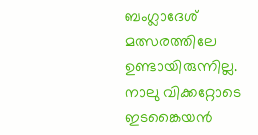ബംഗ്ലാദേശ് മത്സരത്തിലേ ഉണ്ടായിരുന്നില്ല. നാലു വിക്കറ്റോടെ ഇടങ്കൈയന്‍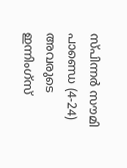സ്പിന്നര്‍ സൗമി പാണ്ഡെ (4-24) അവരുടെ ഇന്നിംഗ്‌സ്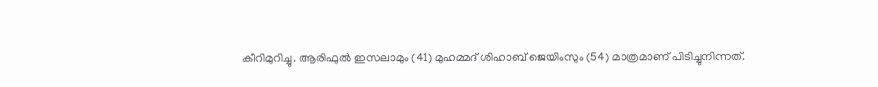കീറിമുറിച്ചു. ആരിഫുല്‍ ഇസലാമും (41) മുഹമ്മദ് ശിഹാബ് ജെയിംസും (54) മാത്രമാണ് പിടിച്ചുനിന്നത്.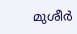മുശീര്‍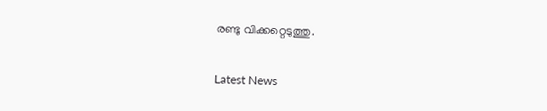രണ്ടു വിക്കറ്റെടുത്തു.


Latest News